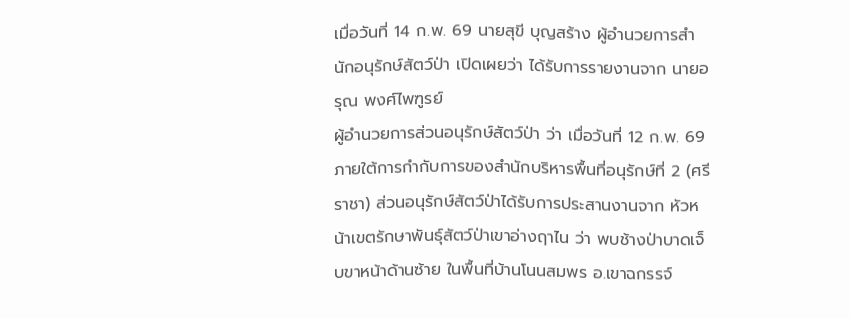เมื่อวันที่ 14 ก.พ. 69 นายสุขี บุญสร้าง ผู้อำนวยการสำนักอนุรักษ์สัตว์ป่า เปิดเผยว่า ได้รับการรายงานจาก นายอรุณ พงศ์ไพฑูรย์
ผู้อำนวยการส่วนอนุรักษ์สัตว์ป่า ว่า เมื่อวันที่ 12 ก.พ. 69 ภายใต้การกำกับการของสำนักบริหารพื้นที่อนุรักษ์ที่ 2 (ศรีราชา) ส่วนอนุรักษ์สัตว์ป่าได้รับการประสานงานจาก หัวหน้าเขตรักษาพันธุ์สัตว์ป่าเขาอ่างฤาไน ว่า พบช้างป่าบาดเจ็บขาหน้าด้านซ้าย ในพื้นที่บ้านโนนสมพร อ.เขาฉกรรจ์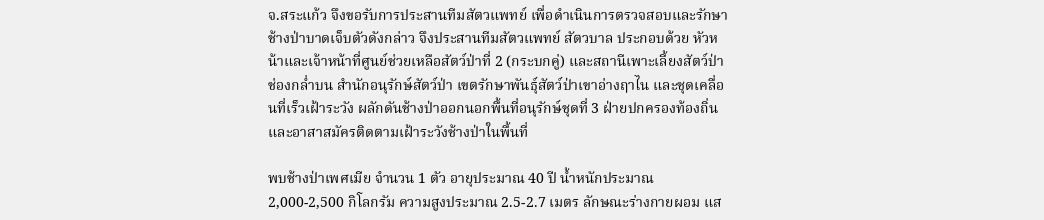จ.สระแก้ว จึงขอรับการประสานทีมสัตวแพทย์ เพื่อดำเนินการตรวจสอบและรักษาช้างป่าบาดเจ็บตัวดังกล่าว จึงประสานทีมสัตวแพทย์ สัตวบาล ประกอบด้วย หัวหน้าและเจ้าหน้าที่ศูนย์ช่วยเหลือสัตว์ป่าที่ 2 (กระบกคู่) และสถานีเพาะเลี้ยงสัตว์ป่าช่องกล่ำบน สำนักอนุรักษ์สัตว์ป่า เขตรักษาพันธุ์สัตว์ป่าเขาอ่างฤาไน และชุดเคลื่อนที่เร็วเฝ้าระวัง ผลักดันช้างป่าออกนอกพื้นที่อนุรักษ์ชุดที่ 3 ฝ่ายปกครองท้องถิ่น และอาสาสมัครติดตามเฝ้าระวังช้างป่าในพื้นที่

พบช้างป่าเพศเมีย จำนวน 1 ตัว อายุประมาณ 40 ปี น้ำหนักประมาณ 2,000-2,500 กิโลกรัม ความสูงประมาณ 2.5-2.7 เมตร ลักษณะร่างกายผอม แส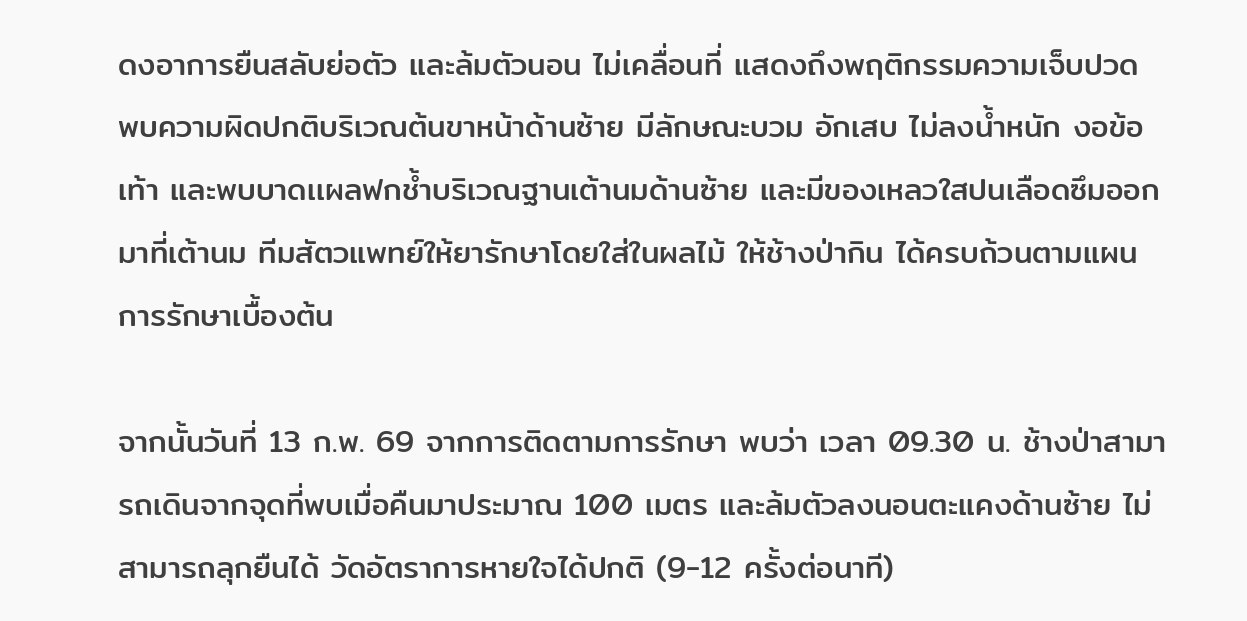ดงอาการยืนสลับย่อตัว และล้มตัวนอน ไม่เคลื่อนที่ แสดงถึงพฤติกรรมความเจ็บปวด พบความผิดปกติบริเวณต้นขาหน้าด้านซ้าย มีลักษณะบวม อักเสบ ไม่ลงน้ำหนัก งอข้อเท้า และพบบาดเเผลฟกช้ำบริเวณฐานเต้านมด้านซ้าย และมีของเหลวใสปนเลือดซึมออกมาที่เต้านม ทีมสัตวแพทย์ให้ยารักษาโดยใส่ในผลไม้ ให้ช้างป่ากิน ได้ครบถ้วนตามแผนการรักษาเบื้องต้น

จากนั้นวันที่ 13 ก.พ. 69 จากการติดตามการรักษา พบว่า เวลา 09.30 น. ช้างป่าสามารถเดินจากจุดที่พบเมื่อคืนมาประมาณ 100 เมตร และล้มตัวลงนอนตะแคงด้านซ้าย ไม่สามารถลุกยืนได้ วัดอัตราการหายใจได้ปกติ (9-12 ครั้งต่อนาที)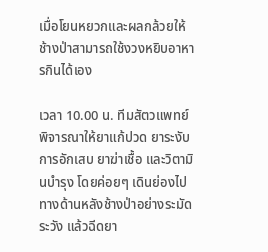เมื่อโยนหยวกและผลกล้วยให้ ช้างป่าสามารถใช้งวงหยิบอาหารกินได้เอง

เวลา 10.00 น. ทีมสัตวแพทย์พิจารณาให้ยาแก้ปวด ยาระงับการอักเสบ ยาฆ่าเชื้อ และวิตามินบำรุง โดยค่อยๆ เดินย่องไปทางด้านหลังช้างป่าอย่างระมัดระวัง แล้วฉีดยา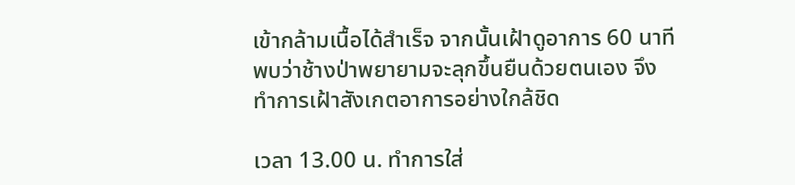เข้ากล้ามเนื้อได้สำเร็จ จากนั้นเฝ้าดูอาการ 60 นาที พบว่าช้างป่าพยายามจะลุกขึ้นยืนด้วยตนเอง จึงทำการเฝ้าสังเกตอาการอย่างใกล้ชิด

เวลา 13.00 น. ทำการใส่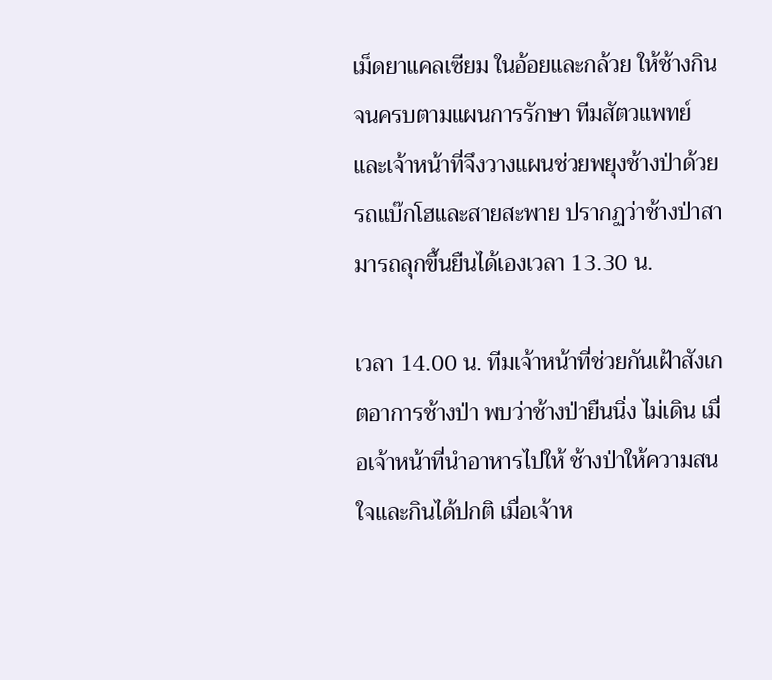เม็ดยาแคลเซียม ในอ้อยและกล้วย ให้ช้างกิน จนครบตามแผนการรักษา ทีมสัตวแพทย์และเจ้าหน้าที่จึงวางแผนช่วยพยุงช้างป่าด้วยรถแบ๊กโฮและสายสะพาย ปรากฏว่าช้างป่าสามารถลุกขึ้นยืนได้เองเวลา 13.30 น.

เวลา 14.00 น. ทีมเจ้าหน้าที่ช่วยกันเฝ้าสังเกตอาการช้างป่า พบว่าช้างป่ายืนนิ่ง ไม่เดิน เมื่อเจ้าหน้าที่นำอาหารไปให้ ช้างป่าให้ความสนใจและกินได้ปกติ เมื่อเจ้าห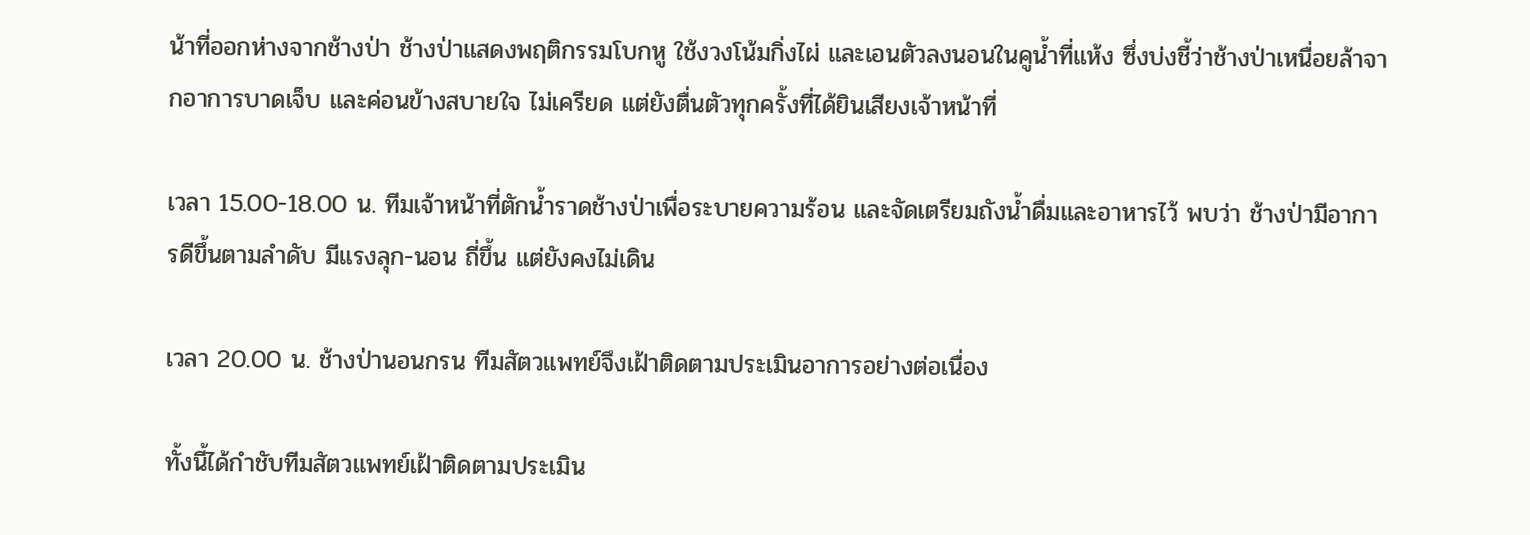น้าที่ออกห่างจากช้างป่า ช้างป่าแสดงพฤติกรรมโบกหู ใช้งวงโน้มกิ่งไผ่ และเอนตัวลงนอนในคูน้ำที่แห้ง ซึ่งบ่งชี้ว่าช้างป่าเหนื่อยล้าจากอาการบาดเจ็บ และค่อนข้างสบายใจ ไม่เครียด แต่ยังตื่นตัวทุกครั้งที่ได้ยินเสียงเจ้าหน้าที่

เวลา 15.00-18.00 น. ทีมเจ้าหน้าที่ตักน้ำราดช้างป่าเพื่อระบายความร้อน และจัดเตรียมถังน้ำดื่มและอาหารไว้ พบว่า ช้างป่ามีอาการดีขึ้นตามลำดับ มีแรงลุก-นอน ถี่ขึ้น แต่ยังคงไม่เดิน

เวลา 20.00 น. ช้างป่านอนกรน ทีมสัตวแพทย์จึงเฝ้าติดตามประเมินอาการอย่างต่อเนื่อง

ทั้งนี้ได้กำชับทีมสัตวแพทย์เฝ้าติดตามประเมิน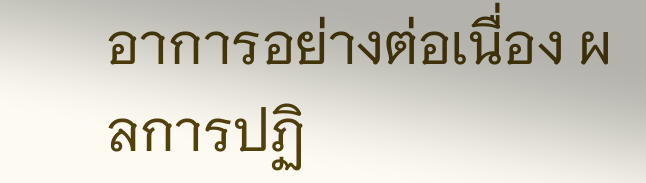อาการอย่างต่อเนื่อง ผลการปฏิ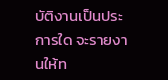บัติงานเป็นประการใด จะรายงานให้ท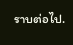ราบต่อไป.